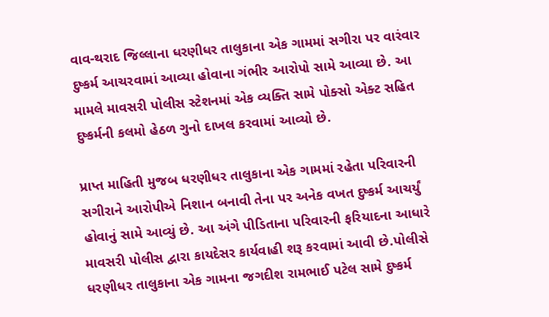વાવ-થરાદ જિલ્લાના ધરણીધર તાલુકાના એક ગામમાં સગીરા પર વારંવાર દુષ્કર્મ આચરવામાં આવ્યા હોવાના ગંભીર આરોપો સામે આવ્યા છે. આ મામલે માવસરી પોલીસ સ્ટેશનમાં એક વ્યક્તિ સામે પોક્સો એક્ટ સહિત દુષ્કર્મની કલમો હેઠળ ગુનો દાખલ કરવામાં આવ્યો છે.

પ્રાપ્ત માહિતી મુજબ ધરણીધર તાલુકાના એક ગામમાં રહેતા પરિવારની સગીરાને આરોપીએ નિશાન બનાવી તેના પર અનેક વખત દુષ્કર્મ આચર્યું હોવાનું સામે આવ્યું છે. આ અંગે પીડિતાના પરિવારની ફરિયાદના આધારે માવસરી પોલીસ દ્વારા કાયદેસર કાર્યવાહી શરૂ કરવામાં આવી છે.પોલીસે ધરણીધર તાલુકાના એક ગામના જગદીશ રામભાઈ પટેલ સામે દુષ્કર્મ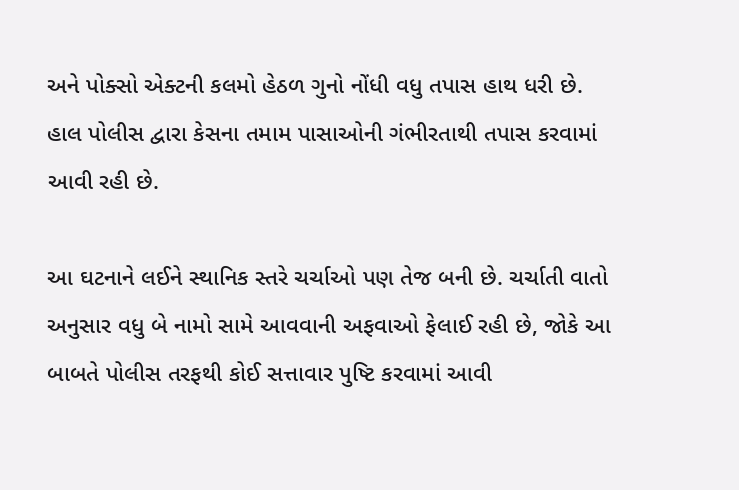અને પોક્સો એક્ટની કલમો હેઠળ ગુનો નોંધી વધુ તપાસ હાથ ધરી છે. હાલ પોલીસ દ્વારા કેસના તમામ પાસાઓની ગંભીરતાથી તપાસ કરવામાં આવી રહી છે.

આ ઘટનાને લઈને સ્થાનિક સ્તરે ચર્ચાઓ પણ તેજ બની છે. ચર્ચાતી વાતો અનુસાર વધુ બે નામો સામે આવવાની અફવાઓ ફેલાઈ રહી છે, જોકે આ બાબતે પોલીસ તરફથી કોઈ સત્તાવાર પુષ્ટિ કરવામાં આવી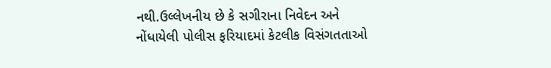નથી.ઉલ્લેખનીય છે કે સગીરાના નિવેદન અને નોંધાયેલી પોલીસ ફરિયાદમાં કેટલીક વિસંગતતાઓ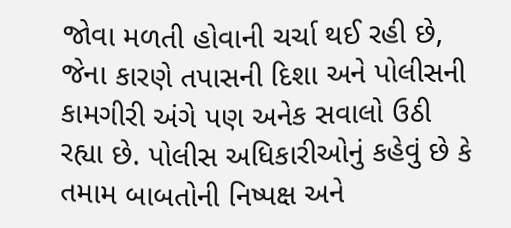જોવા મળતી હોવાની ચર્ચા થઈ રહી છે, જેના કારણે તપાસની દિશા અને પોલીસની કામગીરી અંગે પણ અનેક સવાલો ઉઠી રહ્યા છે. પોલીસ અધિકારીઓનું કહેવું છે કે તમામ બાબતોની નિષ્પક્ષ અને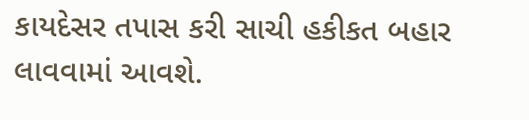કાયદેસર તપાસ કરી સાચી હકીકત બહાર લાવવામાં આવશે.